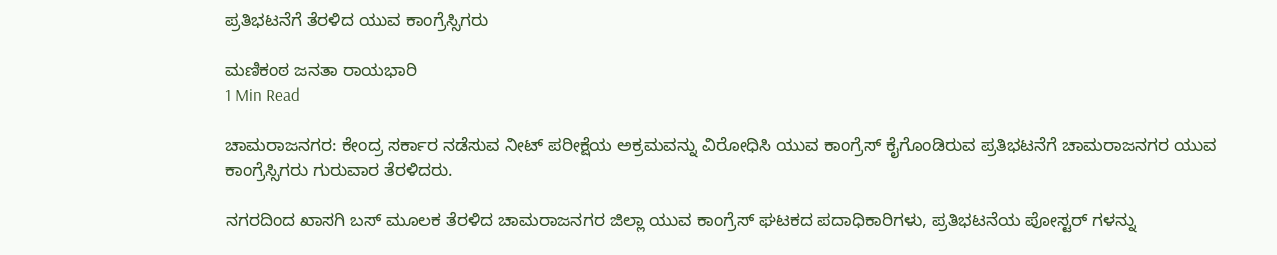ಪ್ರತಿಭಟನೆಗೆ ತೆರಳಿದ ಯುವ ಕಾಂಗ್ರೆಸ್ಸಿಗರು

ಮಣಿಕಂಠ ಜನತಾ ರಾಯಭಾರಿ
1 Min Read

ಚಾಮರಾಜನಗರ: ಕೇಂದ್ರ ಸರ್ಕಾರ ನಡೆಸುವ ನೀಟ್ ಪರೀಕ್ಷೆಯ ಅಕ್ರಮವನ್ನು ವಿರೋಧಿಸಿ ಯುವ ಕಾಂಗ್ರೆಸ್ ಕೈಗೊಂಡಿರುವ ಪ್ರತಿಭಟನೆಗೆ ಚಾಮರಾಜನಗರ ಯುವ ಕಾಂಗ್ರೆಸ್ಸಿಗರು ಗುರುವಾರ ತೆರಳಿದರು.

ನಗರದಿಂದ ಖಾಸಗಿ ಬಸ್ ಮೂಲಕ ತೆರಳಿದ ಚಾಮರಾಜನಗರ ಜಿಲ್ಲಾ ಯುವ ಕಾಂಗ್ರೆಸ್ ಘಟಕದ ಪದಾಧಿಕಾರಿಗಳು, ಪ್ರತಿಭಟನೆಯ ಪೋಸ್ಟರ್ ಗಳನ್ನು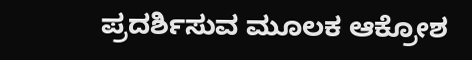ಪ್ರದರ್ಶಿಸುವ ಮೂಲಕ ಆಕ್ರೋಶ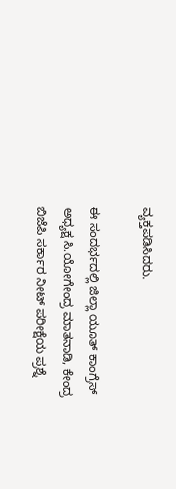ವ್ಯಕ್ತಪಡಿಸಿದರು.

ಈ ಸಂದರ್ಭದಲ್ಲಿ ಜಿಲ್ಲಾ ಯೂತ್ ಕಾಂಗ್ರೆಸ್ ಅಧ್ಯಕ್ಷ ಸಿ.ಯೋಗೇಂದ್ರ ಮಾತನಾಡಿ, ಕೇಂದ್ರ ಬಿಜೆಪಿ ಸರ್ಕಾರ ನೀಟ್ ಪರೀಕ್ಷೆಯ ಪ್ರಶ್ನೆ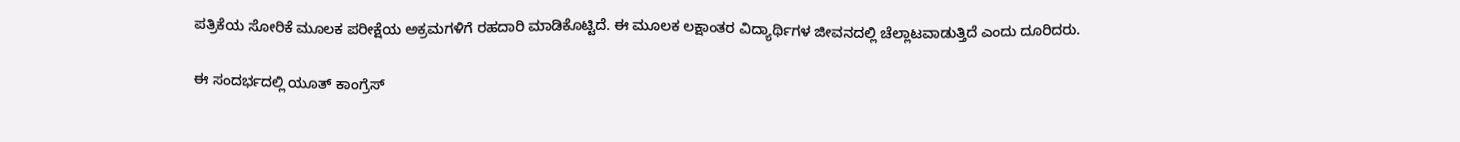ಪತ್ರಿಕೆಯ ಸೋರಿಕೆ ಮೂಲಕ ಪರೀಕ್ಷೆಯ ಅಕ್ರಮಗಳಿಗೆ ರಹದಾರಿ ಮಾಡಿಕೊಟ್ಟಿದೆ. ಈ ಮೂಲಕ ಲಕ್ಷಾಂತರ ವಿದ್ಯಾರ್ಥಿಗಳ ಜೀವನದಲ್ಲಿ ಚೆಲ್ಲಾಟವಾಡುತ್ತಿದೆ ಎಂದು ದೂರಿದರು.

ಈ ಸಂದರ್ಭದಲ್ಲಿ ಯೂತ್ ಕಾಂಗ್ರೆಸ್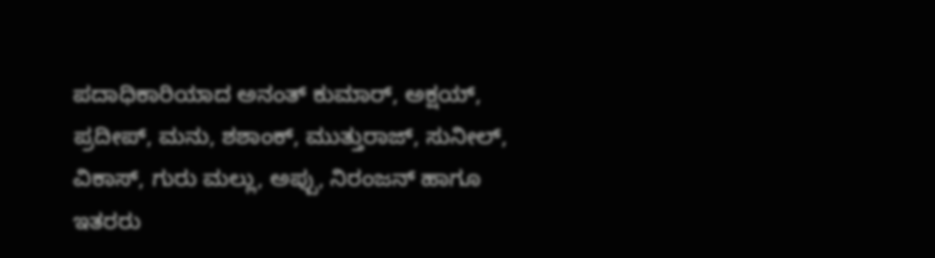ಪದಾಧಿಕಾರಿಯಾದ ಅನಂತ್ ಕುಮಾರ್, ಅಕ್ಷಯ್, ಪ್ರದೀಪ್, ಮನು, ಶಶಾಂಕ್, ಮುತ್ತುರಾಜ್, ಸುನೀಲ್, ವಿಕಾಸ್, ಗುರು ಮಲ್ಲು, ಅಪ್ಪು, ನಿರಂಜನ್ ಹಾಗೂ ಇತರರು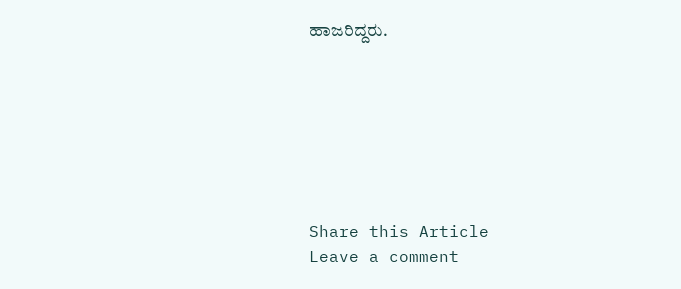ಹಾಜರಿದ್ದರು.







Share this Article
Leave a comment